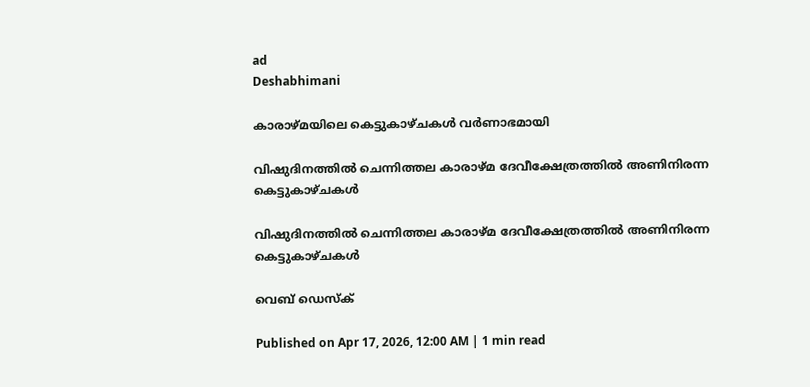ad
Deshabhimani

കാരാഴ്മയിലെ കെട്ടുകാഴ്ചകൾ വർണാഭമായി

വിഷുദിനത്തിൽ ചെന്നിത്തല കാരാഴ്മ ദേവീക്ഷേത്രത്തിൽ അണിനിരന്ന കെട്ടുകാഴ്ചകൾ

വിഷുദിനത്തിൽ ചെന്നിത്തല കാരാഴ്മ ദേവീക്ഷേത്രത്തിൽ അണിനിരന്ന കെട്ടുകാഴ്ചകൾ

വെബ് ഡെസ്ക്

Published on Apr 17, 2026, 12:00 AM | 1 min read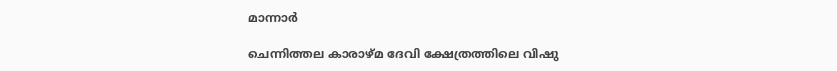മാന്നാർ

ചെന്നിത്തല കാരാഴ്മ ദേവി ക്ഷേത്രത്തിലെ വിഷു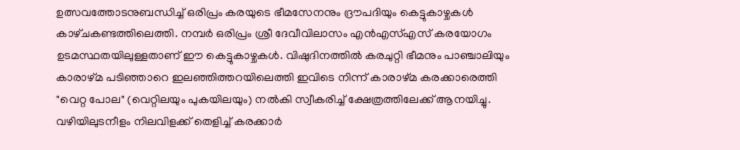ഉത്സവത്തോടനുബന്ധിച്ച് ഒരിപ്രം കരയുടെ ഭീമസേനനും ദ്രൗപദിയും കെട്ടുകാഴ്ചകൾ കാഴ്‌ചകണ്ടത്തിലെത്തി. നമ്പർ ഒരിപ്രം ശ്രീ ദേവീവിലാസം എൻഎസ്എസ് കരയോഗം ഉടമസ്ഥതയിലുള്ളതാണ് ഈ കെട്ടുകാഴ്ചകൾ. വിഷുദിനത്തിൽ കരചുറ്റി ഭീമനും പാഞ്ചാലിയും കാരാഴ്മ പടിഞ്ഞാറെ ഇലഞ്ഞിത്തറയിലെത്തി ഇവിടെ നിന്ന്‌ കാരാഴ്മ കരക്കാരെത്തി "വെറ്റ പോല" (വെറ്റിലയും പുകയിലയും) നൽകി സ്വീകരിച്ച് ക്ഷേത്രത്തിലേക്ക് ആനയിച്ചു. വഴിയിലുടനീളം നിലവിളക്ക് തെളിച്ച്‌ കരക്കാർ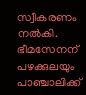സ്വീകരണം നൽകി. ഭീമസേനന് പഴക്കുലയും പാഞ്ചാലിക്ക്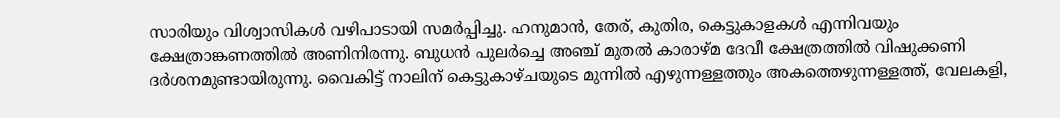സാരിയും വിശ്വാസികൾ വഴിപാടായി സമർപ്പിച്ചു. ഹനുമാൻ, തേര്, കുതിര, കെട്ടുകാളകൾ എന്നിവയും ക്ഷേത്രാങ്കണത്തിൽ അണിനിരന്നു. ബുധൻ പുലർച്ചെ അഞ്ച് മുതൽ കാരാഴ്മ ദേവീ ക്ഷേത്രത്തിൽ വിഷുക്കണി ദർശനമുണ്ടായിരുന്നു. വൈകിട്ട് നാലിന്‌ കെട്ടുകാഴ്ചയുടെ മുന്നിൽ എഴുന്നള്ളത്തും അകത്തെഴുന്നള്ളത്ത്, വേലകളി,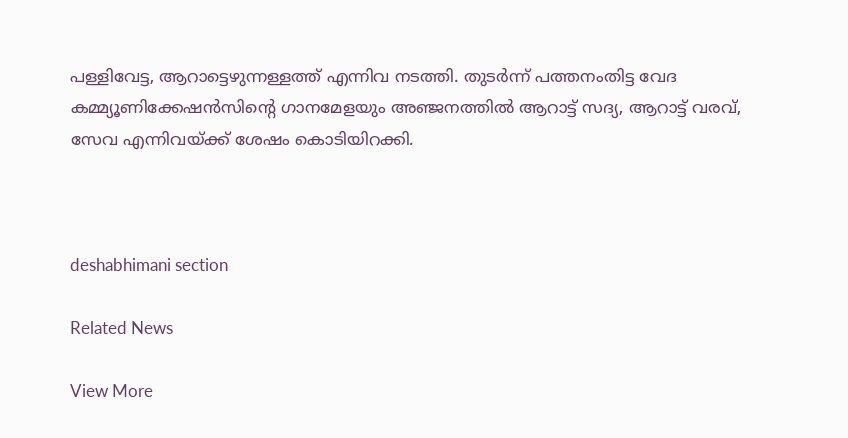പള്ളിവേട്ട, ആറാട്ടെഴുന്നള്ളത്ത് എന്നിവ നടത്തി. തുടർന്ന് പത്തനംതിട്ട വേദ കമ്മ്യൂണിക്കേഷൻസിന്റെ ഗാനമേളയും അഞ്ജനത്തിൽ ആറാട്ട് സദ്യ, ആറാട്ട് വരവ്, സേവ എന്നിവയ്ക്ക് ശേഷം കൊടിയിറക്കി.



deshabhimani section

Related News

View More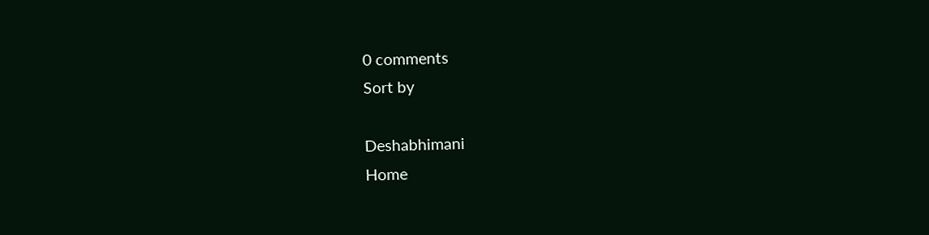0 comments
Sort by

Deshabhimani
Home